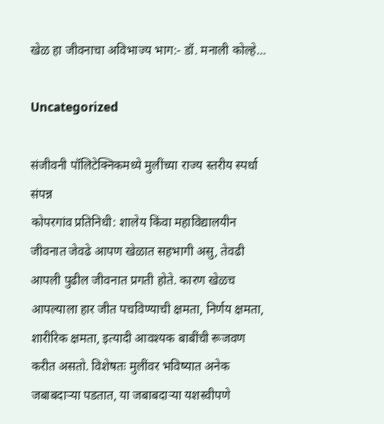खेळ हा जीवनाचा अविभाज्य भाग:- डॉ. मनाली कोल्हे…

Uncategorized

संजीवनी पॉलिटेक्निकमध्ये मुलींच्या राज्य स्तरीय स्पर्धा संपन्न
कोपरगांव प्रतिनिधी: शालेय किंवा महाविद्यालयीन जीवनात जेवढे आपण खेळात सहभागी असु, तेवढी आपली पुढील जीवनात प्रगती होते. कारण खेळच आपल्याला हार जीत पचविण्याची क्षमता, निर्णय क्षमता, शारीरिक क्षमता, इत्यादी आवश्यक बाबींची रूजवण करीत असतो. विशेषतः मुलींवर भविष्यात अनेक जबाबदाऱ्या पडतात, या जबाबदाऱ्या यशस्वीपणे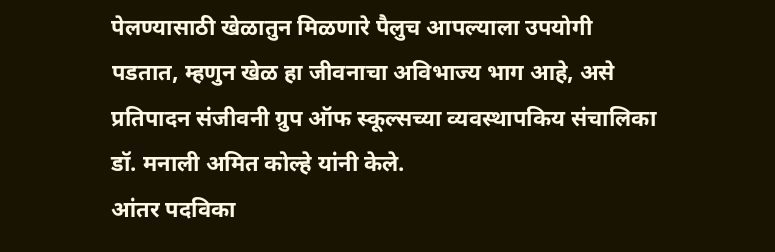पेलण्यासाठी खेळातुन मिळणारे पैलुच आपल्याला उपयोगी पडतात, म्हणुन खेळ हा जीवनाचा अविभाज्य भाग आहे, असे प्रतिपादन संजीवनी ग्रुप ऑफ स्कूल्सच्या व्यवस्थापकिय संचालिका डॉ. मनाली अमित कोल्हे यांनी केले.
आंतर पदविका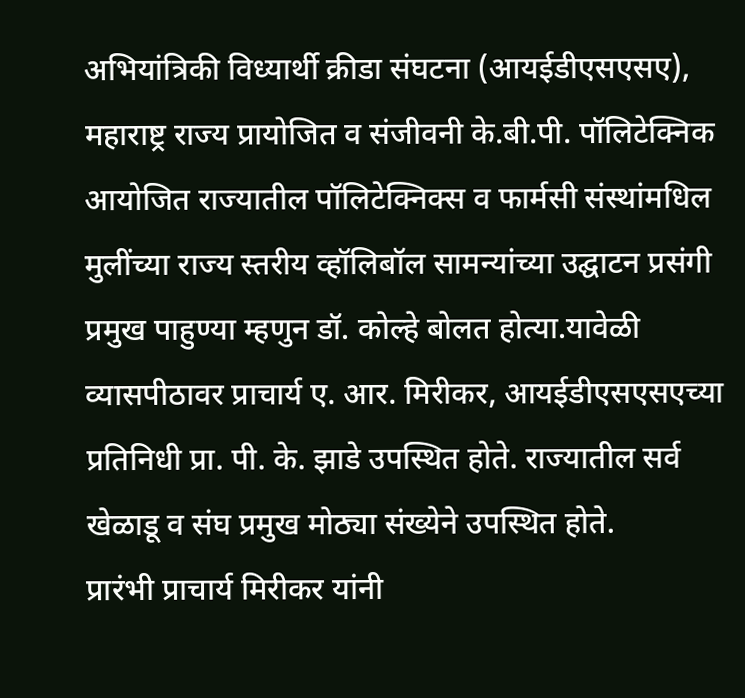अभियांत्रिकी विध्यार्थी क्रीडा संघटना (आयईडीएसएसए), महाराष्ट्र राज्य प्रायोजित व संजीवनी के.बी.पी. पॉलिटेक्निक आयोजित राज्यातील पॉलिटेक्निक्स व फार्मसी संस्थांमधिल मुलींच्या राज्य स्तरीय व्हॉलिबॉल सामन्यांच्या उद्घाटन प्रसंगी प्रमुख पाहुण्या म्हणुन डॉ. कोल्हे बोलत होत्या.यावेळी व्यासपीठावर प्राचार्य ए. आर. मिरीकर, आयईडीएसएसएच्या प्रतिनिधी प्रा. पी. के. झाडे उपस्थित होते. राज्यातील सर्व खेळाडू व संघ प्रमुख मोठ्या संख्येने उपस्थित होते.
प्रारंभी प्राचार्य मिरीकर यांनी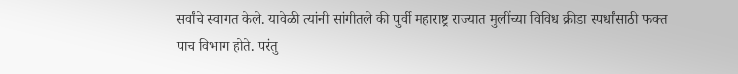सर्वांचे स्वागत केले. यावेळी त्यांनी सांगीतले की पुर्वी महाराष्ट्र राज्यात मुलींच्या विविध क्रीडा स्पर्धांसाठी फक्त पाच विभाग होते. परंतु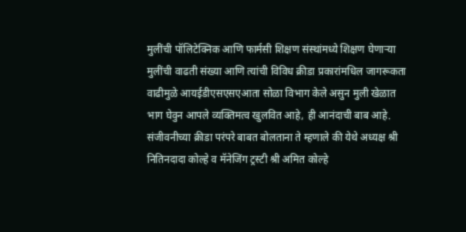मुलींची पॉलिटेक्निक आणि फार्मसी शिक्षण संस्थांमध्ये शिक्षण घेणाऱ्या मुलींची वाढती संख्या आणि त्यांची विविध क्रीडा प्रकारांमधिल जागरूकता वाढीमुळे आयईडीएसएसएआता सोळा विभाग केले असुन मुली खेळात भाग घेवुन आपले व्यक्तिमत्व खुलवित आहे, ही आनंदाची बाब आहे. संजीवनीच्या क्रीडा परंपरे बाबत बोलताना ते म्हणाले की येथे अध्यक्ष श्री नितिनदादा कोल्हे व मॅनेजिंग ट्रस्टी श्री अमित कोल्हे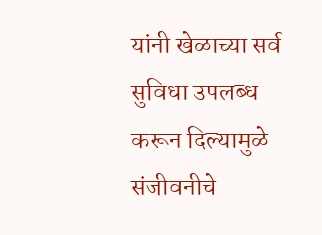यांनी खेळाच्या सर्व सुविधा उपलब्ध करून दिल्यामुळे संजीवनीचे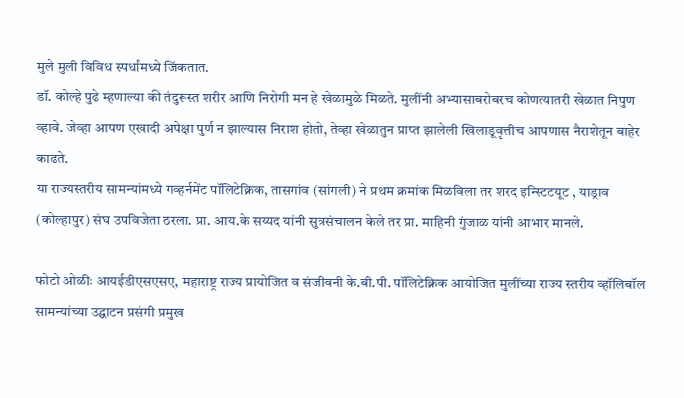मुले मुली विविध स्पर्धांमध्ये जिंकतात.
डॉ. कोल्हे पुढे म्हणाल्या की तंदुरूस्त शरीर आणि निरोगी मन हे खेळामुळे मिळते. मुलींनी अभ्यासाबरोबरच कोणत्यातरी खेळात निपुण व्हावे. जेव्हा आपण एखादी अपेक्षा पुर्ण न झाल्यास निराश होतो, तेव्हा खेळातुन प्राप्त झालेली खिलाडूवृत्तीच आपणास नैराशेतून बाहेर काढते.
या राज्यस्तरीय सामन्यांमध्ये गव्हर्नमेंट पॉलिटेक्निक, तासगांव (सांगली) ने प्रथम क्रमांक मिळविला तर शरद इन्स्टिटयूट , याड्राव (कोल्हापुर) संघ उपविजेता ठरला. प्रा. आय.के सय्यद यांनी सुत्रसंचालन केले तर प्रा. माहिनी गुंजाळ यांनी आभार मानले.

फोटो ओळीः आयईडीएसएसए, महाराष्ट्र राज्य प्रायोजित व संजीवनी के.बी.पी. पॉलिटेक्निक आयोजित मुलींच्या राज्य स्तरीय व्हॉलिबॉल सामन्यांच्या उद्घाटन प्रसंगी प्रमुख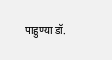पाहुण्या डॉ.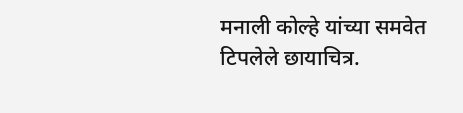मनाली कोल्हे यांच्या समवेत टिपलेले छायाचित्र.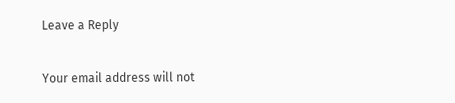Leave a Reply

Your email address will not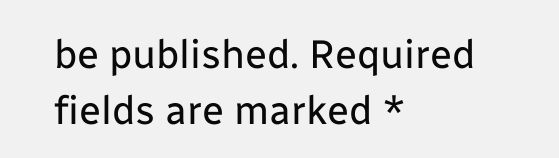be published. Required fields are marked *